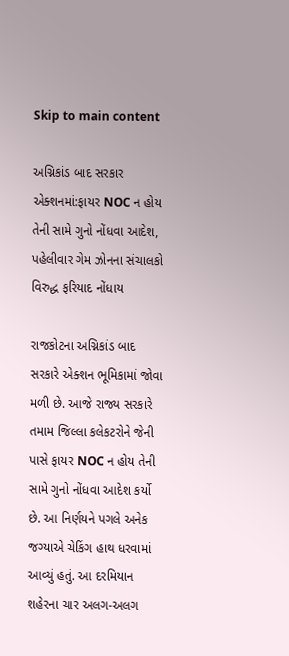Skip to main content

અગ્નિકાંડ બાદ સરકાર એક્શનમાં:ફાયર NOC ન હોય તેની સામે ગુનો નોંધવા આદેશ, પહેલીવાર ગેમ ઝોનના સંચાલકો વિરુદ્ધ ફરિયાદ નોંધાય

રાજકોટના અગ્નિકાંડ બાદ સરકારે એક્શન ભૂમિકામાં જોવા મળી છે. આજે રાજ્ય સરકારે તમામ જિલ્લા કલેકટરોને જેની પાસે ફાયર NOC ન હોય તેની સામે ગુનો નોંધવા આદેશ કર્યો છે. આ નિર્ણયને પગલે અનેક જગ્યાએ ચેકિંગ હાથ ધરવામાં આવ્યું હતું. આ દરમિયાન શહેરના ચાર અલગ-અલગ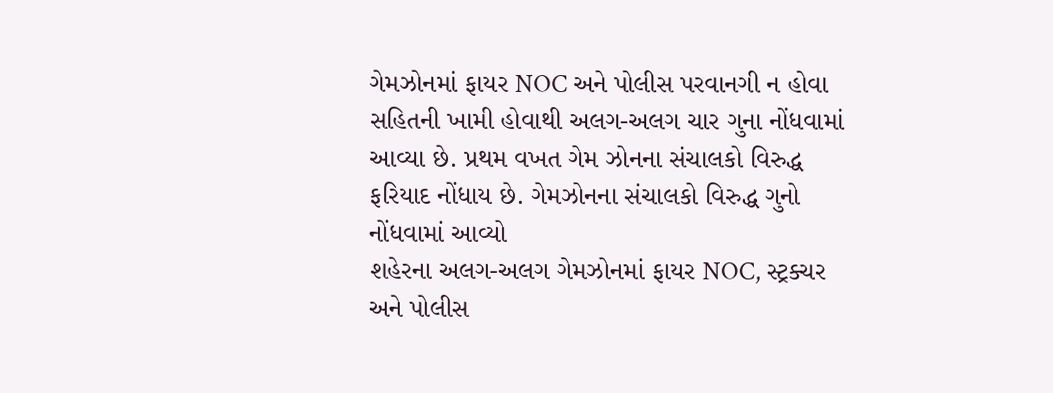ગેમઝોનમાં ફાયર NOC અને પોલીસ પરવાનગી ન હોવા સહિતની ખામી હોવાથી અલગ-અલગ ચાર ગુના નોંધવામાં આવ્યા છે. પ્રથમ વખત ગેમ ઝોનના સંચાલકો વિરુદ્ધ ફરિયાદ નોંધાય છે. ગેમઝોનના સંચાલકો વિરુદ્ધ ગુનો નોંધવામાં આવ્યો
શહેરના અલગ-અલગ ગેમઝોનમાં ફાયર NOC, સ્ટ્રક્ચર અને પોલીસ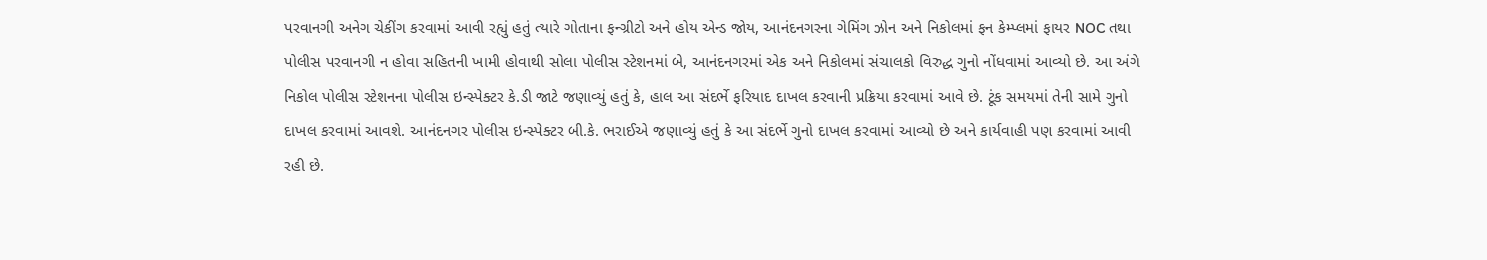પરવાનગી અનેગ ચેકીંગ કરવામાં આવી રહ્યું હતું ત્યારે ગોતાના ફન્ગ્રીટો અને હોય એન્ડ જોય, આનંદનગરના ગેમિંગ ઝોન અને નિકોલમાં ફન કેમ્પ્લમાં ફાયર NOC તથા પોલીસ પરવાનગી ન હોવા સહિતની ખામી હોવાથી સોલા પોલીસ સ્ટેશનમાં બે, આનંદનગરમાં એક અને નિકોલમાં સંચાલકો વિરુદ્ધ ગુનો નોંધવામાં આવ્યો છે. આ અંગે નિકોલ પોલીસ સ્ટેશનના પોલીસ ઇન્સ્પેક્ટર કે.ડી જાટે જણાવ્યું હતું કે, હાલ આ સંદર્ભે ફરિયાદ દાખલ કરવાની પ્રક્રિયા કરવામાં આવે છે. ટૂંક સમયમાં તેની સામે ગુનો દાખલ કરવામાં આવશે. આનંદનગર પોલીસ ઇન્સ્પેક્ટર બી.કે. ભરાઈએ જણાવ્યું હતું કે આ સંદર્ભે ગુનો દાખલ કરવામાં આવ્યો છે અને કાર્યવાહી પણ કરવામાં આવી રહી છે.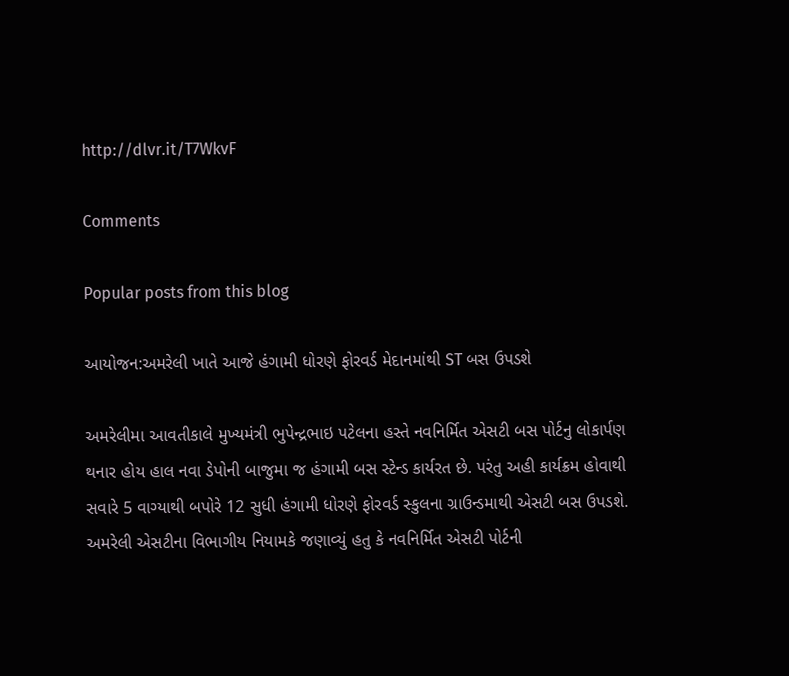http://dlvr.it/T7WkvF

Comments

Popular posts from this blog

આયોજન:અમરેલી ખાતે આજે હંગામી ધોરણે ફોરવર્ડ મેદાનમાંથી ST બસ ઉપડશે

અમરેલીમા આવતીકાલે મુખ્યમંત્રી ભુપેન્દ્રભાઇ પટેલના હસ્તે નવનિર્મિત એસટી બસ પોર્ટનુ લોકાર્પણ થનાર હોય હાલ નવા ડેપોની બાજુમા જ હંગામી બસ સ્ટેન્ડ કાર્યરત છે. પરંતુ અહી કાર્યક્રમ હોવાથી સવારે 5 વાગ્યાથી બપોરે 12 સુધી હંગામી ધોરણે ફોરવર્ડ સ્કુલના ગ્રાઉન્ડમાથી એસટી બસ ઉપડશે. અમરેલી એસટીના વિભાગીય નિયામકે જણાવ્યું હતુ કે નવનિર્મિત એસટી પોર્ટની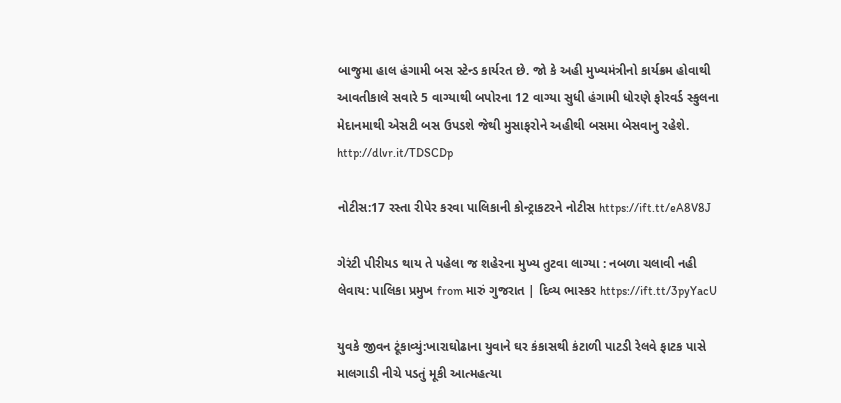બાજુમા હાલ હંગામી બસ સ્ટેન્ડ કાર્યરત છે. જો કે અહી મુખ્યમંત્રીનો કાર્યક્રમ હોવાથી આવતીકાલે સવારે 5 વાગ્યાથી બપોરના 12 વાગ્યા સુધી હંગામી ધોરણે ફોરવર્ડ સ્કુલના મેદાનમાથી એસટી બસ ઉપડશે જેથી મુસાફરોને અહીથી બસમા બેસવાનુ રહેશે. http://dlvr.it/TDSCDp

નોટીસ:17 રસ્તા રીપેર કરવા પાલિકાની કોન્ટ્રાકટરને નોટીસ https://ift.tt/eA8V8J

ગેરંટી પીરીયડ થાય તે પહેલા જ શહેરના મુખ્ય તુટવા લાગ્યા : નબળા ચલાવી નહી લેવાય: પાલિકા પ્રમુખ from મારું ગુજરાત | દિવ્ય ભાસ્કર https://ift.tt/3pyYacU

યુવકે જીવન ટૂંકાવ્યું:ખારાઘોઢાના યુવાને ઘર કંકાસથી કંટાળી પાટડી રેલવે ફાટક પાસે માલગાડી નીચે પડતું મૂકી આત્મહત્યા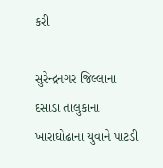કરી

સુરેન્દ્રનગર જિલ્લાના દસાડા તાલુકાના ખારાઘોઢાના યુવાને પાટડી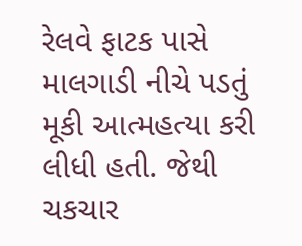રેલવે ફાટક પાસે માલગાડી નીચે પડતું મૂકી આત્મહત્યા કરી લીધી હતી. જેથી ચકચાર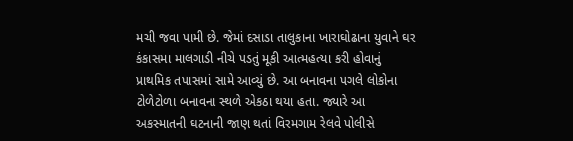મચી જવા પામી છે. જેમાં દસાડા તાલુકાના ખારાઘોઢાના યુવાને ઘર કંકાસમા માલગાડી નીચે પડતું મૂકી આત્મહત્યા કરી હોવાનું પ્રાથમિક તપાસમાં સામે આવ્યું છે. આ બનાવના પગલે લોકોના ટોળેટોળા બનાવના સ્થળે એકઠા થયા હતા. જ્યારે આ અકસ્માતની ઘટનાની જાણ થતાં વિરમગામ રેલવે પોલીસે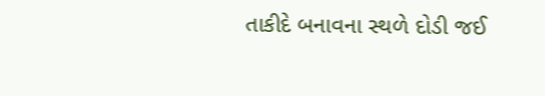તાકીદે બનાવના સ્થળે દોડી જઈ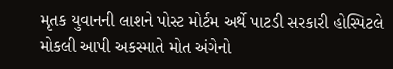મૃતક યુવાનની લાશને પોસ્ટ મોર્ટમ અર્થે પાટડી સરકારી હોસ્પિટલે મોકલી આપી અકસ્માતે મોત અંગેનો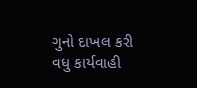ગુનો દાખલ કરી વધુ કાર્યવાહી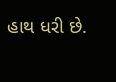હાથ ધરી છે.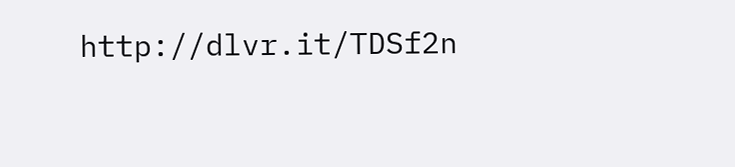http://dlvr.it/TDSf2n